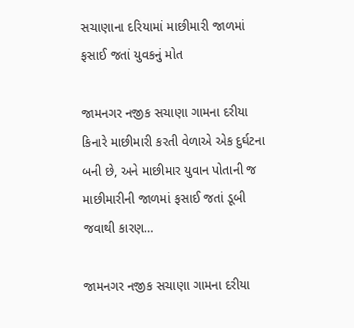સચાણાના દરિયામાં માછીમારી જાળમાં ફસાઈ જતાં યુવકનું મોત

જામનગર નજીક સચાણા ગામના દરીયા કિનારે માછીમારી કરતી વેળાએ એક દુર્ઘટના બની છે, અને માછીમાર યુવાન પોતાની જ માછીમારીની જાળમાં ફસાઈ જતાં ડૂબી જવાથી કારણ…

જામનગર નજીક સચાણા ગામના દરીયા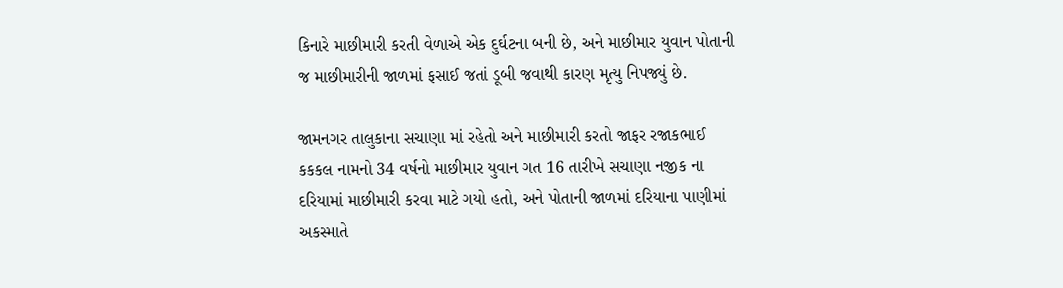કિનારે માછીમારી કરતી વેળાએ એક દુર્ઘટના બની છે, અને માછીમાર યુવાન પોતાની જ માછીમારીની જાળમાં ફસાઈ જતાં ડૂબી જવાથી કારણ મૃત્યુ નિપજ્યું છે.

જામનગર તાલુકાના સચાણા માં રહેતો અને માછીમારી કરતો જાફર રજાકભાઈ કકકલ નામનો 34 વર્ષનો માછીમાર યુવાન ગત 16 તારીખે સચાણા નજીક ના દરિયામાં માછીમારી કરવા માટે ગયો હતો, અને પોતાની જાળમાં દરિયાના પાણીમાં અકસ્માતે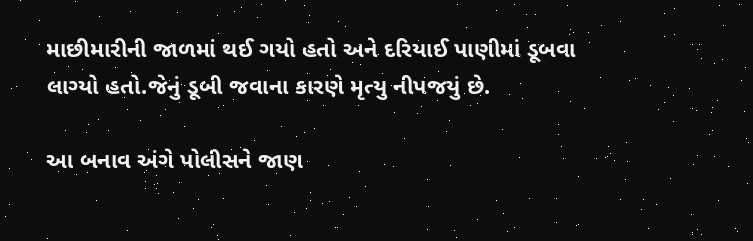માછીમારીની જાળમાં થઈ ગયો હતો અને દરિયાઈ પાણીમાં ડૂબવા લાગ્યો હતો.જેનું ડૂબી જવાના કારણે મૃત્યુ નીપજયું છે.

આ બનાવ અંગે પોલીસને જાણ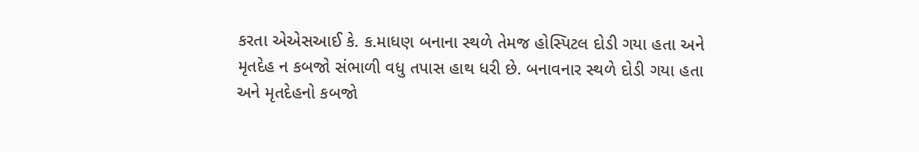કરતા એએસઆઈ કે. ક.માધણ બનાના સ્થળે તેમજ હોસ્પિટલ દોડી ગયા હતા અને મૃતદેહ ન કબજો સંભાળી વધુ તપાસ હાથ ધરી છે. બનાવનાર સ્થળે દોડી ગયા હતા અને મૃતદેહનો કબજો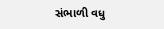સંભાળી વધુ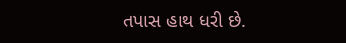તપાસ હાથ ધરી છે.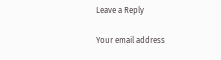Leave a Reply

Your email address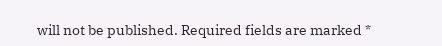will not be published. Required fields are marked *